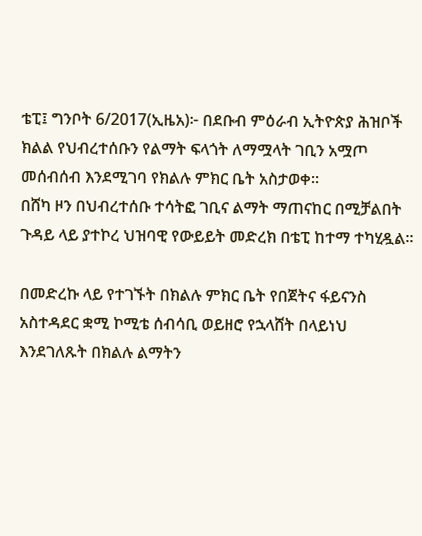ቴፒ፤ ግንቦት 6/2017(ኢዜአ)፦ በደቡብ ምዕራብ ኢትዮጵያ ሕዝቦች ክልል የህብረተሰቡን የልማት ፍላጎት ለማሟላት ገቢን አሟጦ መሰብሰብ እንደሚገባ የክልሉ ምክር ቤት አስታወቀ።
በሸካ ዞን በህብረተሰቡ ተሳትፎ ገቢና ልማት ማጠናከር በሚቻልበት ጉዳይ ላይ ያተኮረ ህዝባዊ የውይይት መድረክ በቴፒ ከተማ ተካሂዷል።

በመድረኩ ላይ የተገኙት በክልሉ ምክር ቤት የበጀትና ፋይናንስ አስተዳደር ቋሚ ኮሚቴ ሰብሳቢ ወይዘሮ የኋላሸት በላይነህ እንደገለጹት በክልሉ ልማትን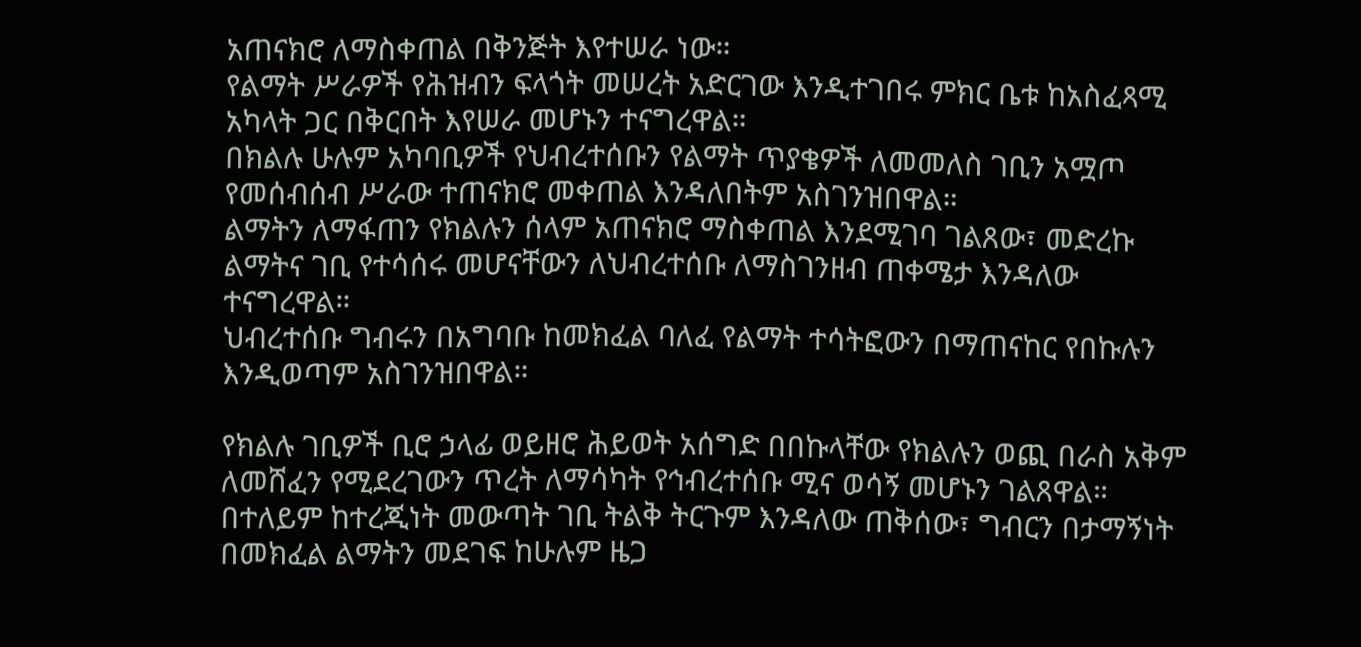አጠናክሮ ለማስቀጠል በቅንጅት እየተሠራ ነው።
የልማት ሥራዎች የሕዝብን ፍላጎት መሠረት አድርገው እንዲተገበሩ ምክር ቤቱ ከአስፈጻሚ አካላት ጋር በቅርበት እየሠራ መሆኑን ተናግረዋል።
በክልሉ ሁሉም አካባቢዎች የህብረተሰቡን የልማት ጥያቄዎች ለመመለስ ገቢን አሟጦ የመሰብሰብ ሥራው ተጠናክሮ መቀጠል እንዳለበትም አስገንዝበዋል።
ልማትን ለማፋጠን የክልሉን ሰላም አጠናክሮ ማስቀጠል እንደሚገባ ገልጸው፣ መድረኩ ልማትና ገቢ የተሳሰሩ መሆናቸውን ለህብረተሰቡ ለማስገንዘብ ጠቀሜታ እንዳለው ተናግረዋል።
ህብረተሰቡ ግብሩን በአግባቡ ከመክፈል ባለፈ የልማት ተሳትፎውን በማጠናከር የበኩሉን እንዲወጣም አስገንዝበዋል።

የክልሉ ገቢዎች ቢሮ ኃላፊ ወይዘሮ ሕይወት አሰግድ በበኩላቸው የክልሉን ወጪ በራስ አቅም ለመሸፈን የሚደረገውን ጥረት ለማሳካት የኅብረተሰቡ ሚና ወሳኝ መሆኑን ገልጸዋል።
በተለይም ከተረጂነት መውጣት ገቢ ትልቅ ትርጉም እንዳለው ጠቅሰው፣ ግብርን በታማኝነት በመክፈል ልማትን መደገፍ ከሁሉም ዜጋ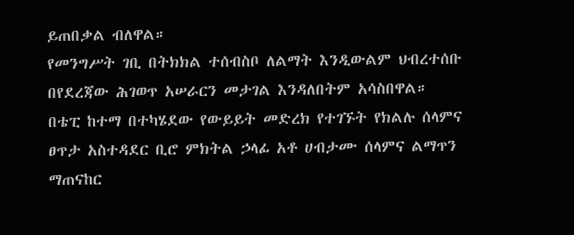ይጠበቃል ብለዋል።
የመንግሥት ገቢ በትክክል ተሰብስቦ ለልማት እንዲውልም ህብረተሰቡ በየደረጃው ሕገወጥ አሠራርን መታገል እንዳለበትም አሳስበዋል።
በቴፒ ከተማ በተካሄደው የውይይት መድረክ የተገኙት የክልሉ ሰላምና ፀጥታ አስተዳደር ቢሮ ምክትል ኃላፊ አቶ ሀብታሙ ሰላምና ልማጥን ማጠናከር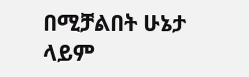በሚቻልበት ሁኔታ ላይም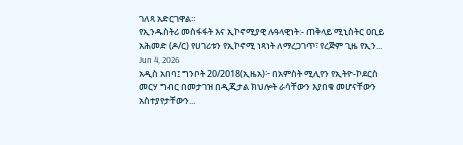ገለጻ አድርገዋል።
የኢንዱስትሪ መስፋፋት እና ኢኮኖሚያዊ ሉዓላዊነት:- ጠቅላይ ሚኒስትር ዐቢይ አሕመድ (ዶ/ር) የሀገሪቱን የኢኮኖሚ ነጻነት ለማረጋገጥ፣ የረጅም ጊዜ የኢን...
Jun 4, 2026
አዲስ አበባ፤ ግንቦት 20/2018(ኢዜአ)፦ በአምስት ሚሊየን የኢትዮ-ኮደርስ መርሃ ግብር በመታገዝ በዲጂታል ክህሎት ራሳቸውን እያበቁ መሆናቸውን አስተያየታቸውን...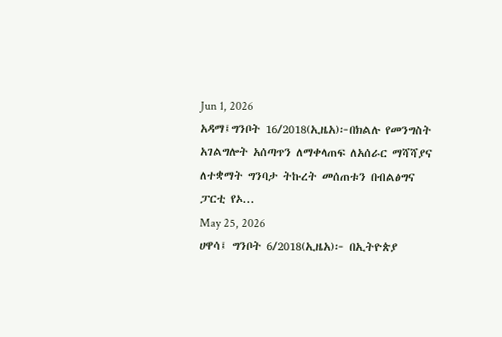Jun 1, 2026
አዳማ፤ግንቦት 16/2018(ኢዜአ)፦በክልሉ የመንግስት አገልግሎት አሰጣጥን ለማቀላጠፍ ለአሰራር ማሻሻያና ለተቋማት ግንባታ ትኩረት መሰጠቱን በብልፅግና ፓርቲ የኦ...
May 25, 2026
ሀዋሳ፤ ግንቦት 6/2018(ኢዜአ)፦ በኢትዮጵያ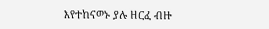እየተከናወኑ ያሉ ዘርፈ ብዙ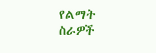የልማት ስራዎች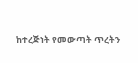ከተረጅነት የመውጣት ጥረትን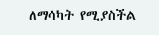ለማሳካት የሚያስችል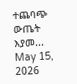ተጨባጭ ውጤት እያመ...
May 15, 2026